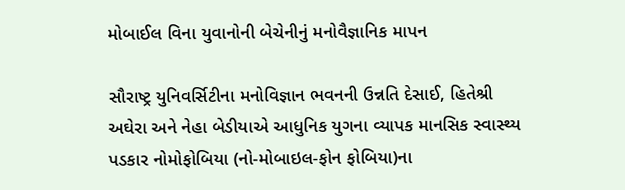મોબાઈલ વિના યુવાનોની બેચેનીનું મનોવૈજ્ઞાનિક માપન

સૌરાષ્ટ્ર યુનિવર્સિટીના મનોવિજ્ઞાન ભવનની ઉન્નતિ દેસાઈ, હિતેશ્રી અઘેરા અને નેહા બેડીયાએ આધુનિક યુગના વ્યાપક માનસિક સ્વાસ્થ્ય પડકાર નોમોફોબિયા (નો-મોબાઇલ-ફોન ફોબિયા)ના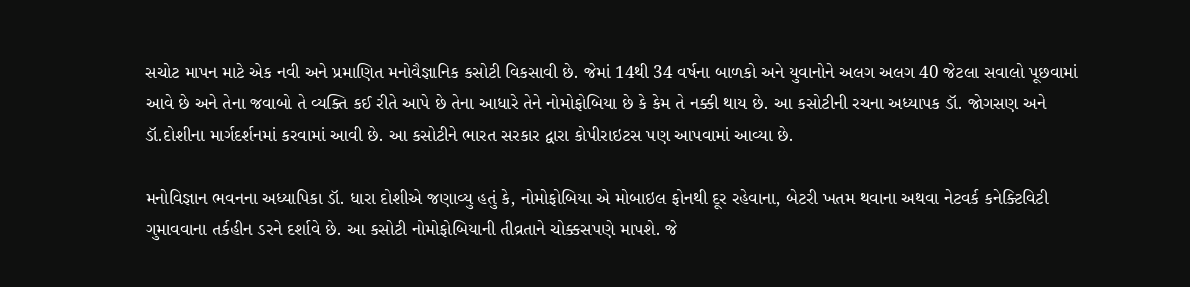સચોટ માપન માટે એક નવી અને પ્રમાણિત મનોવૈજ્ઞાનિક કસોટી વિકસાવી છે. જેમાં 14થી 34 વર્ષના બાળકો અને યુવાનોને અલગ અલગ 40 જેટલા સવાલો પૂછવામાં આવે છે અને તેના જવાબો તે વ્યક્તિ કઈ રીતે આપે છે તેના આધારે તેને નોમોફોબિયા છે કે કેમ તે નક્કી થાય છે. આ કસોટીની રચના અધ્યાપક ડૉ. જોગસણ અને ડૉ.દોશીના માર્ગદર્શનમાં કરવામાં આવી છે. આ કસોટીને ભારત સરકાર દ્વારા કોપીરાઇટસ પણ આપવામાં આવ્યા છે.

મનોવિજ્ઞાન ભવનના અધ્યાપિકા ડૉ. ધારા દોશીએ જણાવ્યુ હતું કે, નોમોફોબિયા એ મોબાઇલ ફોનથી દૂર રહેવાના, બેટરી ખતમ થવાના અથવા નેટવર્ક કનેક્ટિવિટી ગુમાવવાના તર્કહીન ડરને દર્શાવે છે. આ કસોટી નોમોફોબિયાની તીવ્રતાને ચોક્કસપણે માપશે. જે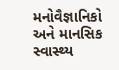મનોવૈજ્ઞાનિકો અને માનસિક સ્વાસ્થ્ય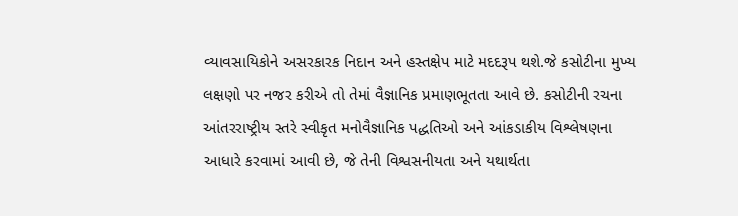વ્યાવસાયિકોને અસરકારક નિદાન અને હસ્તક્ષેપ માટે મદદરૂપ થશે.જે કસોટીના મુખ્ય લક્ષણો પર નજર કરીએ તો તેમાં વૈજ્ઞાનિક પ્રમાણભૂતતા આવે છે. કસોટીની રચના આંતરરાષ્ટ્રીય સ્તરે સ્વીકૃત મનોવૈજ્ઞાનિક પદ્ધતિઓ અને આંકડાકીય વિશ્લેષણના આધારે કરવામાં આવી છે, જે તેની વિશ્વસનીયતા અને યથાર્થતા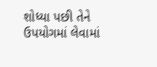શોધ્યા પછી તેને ઉપયોગમાં લેવામાં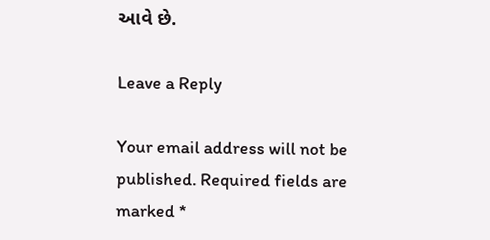આવે છે.

Leave a Reply

Your email address will not be published. Required fields are marked *